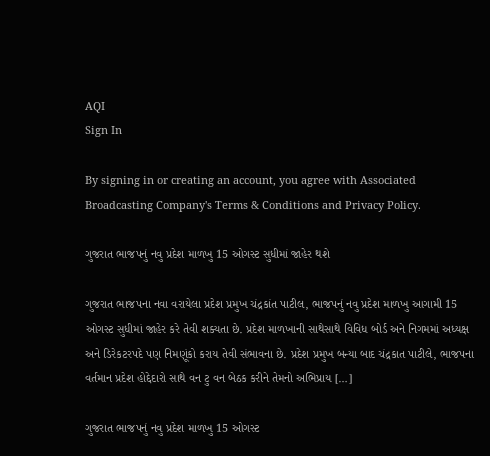AQI
Sign In

By signing in or creating an account, you agree with Associated Broadcasting Company's Terms & Conditions and Privacy Policy.

ગુજરાત ભાજપનું નવુ પ્રદેશ માળખુ 15 ઓગસ્ટ સુધીમાં જાહેર થશે

ગુજરાત ભાજપના નવા વરાયેલા પ્રદેશ પ્રમુખ ચંદ્રકાંત પાટીલ, ભાજપનું નવુ પ્રદેશ માળખુ આગામી 15 ઓગસ્ટ સુધીમાં જાહેર કરે તેવી શક્યતા છે. પ્રદેશ માળખાની સાથેસાથે વિવિધ બોર્ડ અને નિગમમાં અધ્યક્ષ અને ડિરેકટરપદે પણ નિમણૂંકો કરાય તેવી સંભાવના છે. પ્રદેશ પ્રમુખ બન્યા બાદ ચંદ્રકાત પાટીલે, ભાજપના વર્તમાન પ્રદેશ હોદ્દેદારો સાથે વન ટુ વન બેઠક કરીને તેમનો અભિપ્રાય […]

ગુજરાત ભાજપનું નવુ પ્રદેશ માળખુ 15 ઓગસ્ટ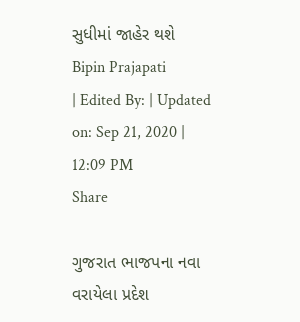સુધીમાં જાહેર થશે
Bipin Prajapati
| Edited By: | Updated on: Sep 21, 2020 | 12:09 PM
Share

ગુજરાત ભાજપના નવા વરાયેલા પ્રદેશ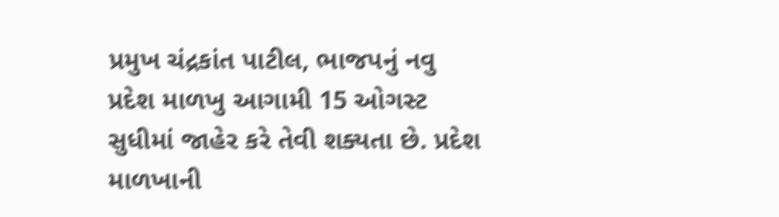પ્રમુખ ચંદ્રકાંત પાટીલ, ભાજપનું નવુ પ્રદેશ માળખુ આગામી 15 ઓગસ્ટ સુધીમાં જાહેર કરે તેવી શક્યતા છે. પ્રદેશ માળખાની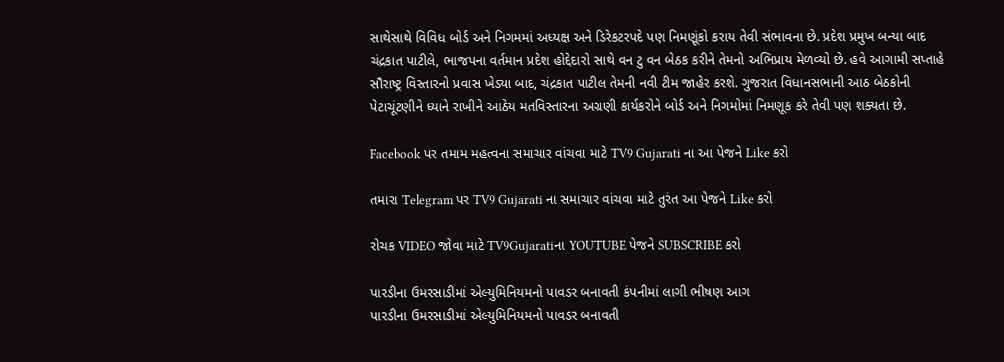સાથેસાથે વિવિધ બોર્ડ અને નિગમમાં અધ્યક્ષ અને ડિરેકટરપદે પણ નિમણૂંકો કરાય તેવી સંભાવના છે. પ્રદેશ પ્રમુખ બન્યા બાદ ચંદ્રકાત પાટીલે, ભાજપના વર્તમાન પ્રદેશ હોદ્દેદારો સાથે વન ટુ વન બેઠક કરીને તેમનો અભિપ્રાય મેળવ્યો છે. હવે આગામી સપ્તાહે સૌરાષ્ટ્ર વિસ્તારનો પ્રવાસ ખેડ્યા બાદ, ચંદ્રકાત પાટીલ તેમની નવી ટીમ જાહેર કરશે. ગુજરાત વિધાનસભાની આઠ બેઠકોની પેટાચૂંટણીને ધ્યાને રાખીને આઠેય મતવિસ્તારના અગ્રણી કાર્યકરોને બોર્ડ અને નિગમોમાં નિમણૂક કરે તેવી પણ શક્યતા છે.

Facebook પર તમામ મહત્વના સમાચાર વાંચવા માટે TV9 Gujarati ના આ પેજને Like કરો

તમારા Telegram પર TV9 Gujarati ના સમાચાર વાંચવા માટે તુરંત આ પેજને Like કરો

રોચક VIDEO જોવા માટે TV9Gujaratiના YOUTUBE પેજને SUBSCRIBE કરો

પારડીના ઉમરસાડીમાં એલ્યુમિનિયમનો પાવડર બનાવતી કંપનીમાં લાગી ભીષણ આગ
પારડીના ઉમરસાડીમાં એલ્યુમિનિયમનો પાવડર બનાવતી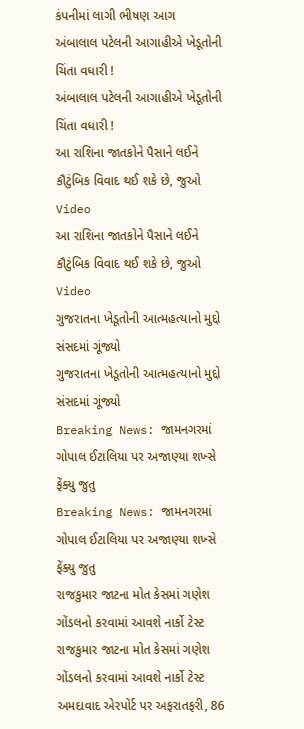કંપનીમાં લાગી ભીષણ આગ
અંબાલાલ પટેલની આગાહીએ ખેડૂતોની ચિંતા વધારી !
અંબાલાલ પટેલની આગાહીએ ખેડૂતોની ચિંતા વધારી !
આ રાશિના જાતકોને પૈસાને લઈને કૌટુંબિક વિવાદ થઈ શકે છે, જુઓ Video
આ રાશિના જાતકોને પૈસાને લઈને કૌટુંબિક વિવાદ થઈ શકે છે, જુઓ Video
ગુજરાતના ખેડૂતોની આત્મહત્યાનો મુદ્દો સંસદમાં ગૂંજ્યો
ગુજરાતના ખેડૂતોની આત્મહત્યાનો મુદ્દો સંસદમાં ગૂંજ્યો
Breaking News: જામનગરમાં ગોપાલ ઈટાલિયા પર અજાણ્યા શખ્સે ફેંક્યુ જુતુ
Breaking News: જામનગરમાં ગોપાલ ઈટાલિયા પર અજાણ્યા શખ્સે ફેંક્યુ જુતુ
રાજકુમાર જાટના મોત કેસમાં ગણેશ ગોંડલનો કરવામાં આવશે નાર્કો ટેસ્ટ
રાજકુમાર જાટના મોત કેસમાં ગણેશ ગોંડલનો કરવામાં આવશે નાર્કો ટેસ્ટ
અમદાવાદ એરપોર્ટ પર અફરાતફરી, 86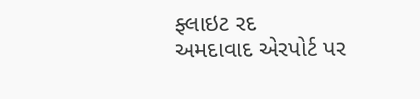ફ્લાઇટ રદ
અમદાવાદ એરપોર્ટ પર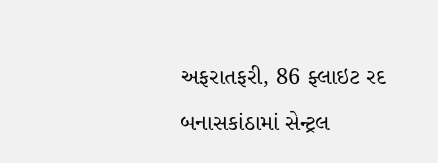અફરાતફરી, 86 ફ્લાઇટ રદ
બનાસકાંઠામાં સેન્ટ્રલ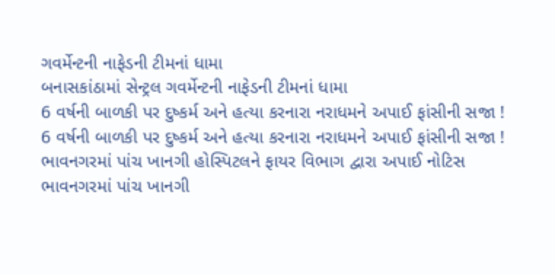ગવર્મેન્ટની નાફેડની ટીમનાં ધામા
બનાસકાંઠામાં સેન્ટ્રલ ગવર્મેન્ટની નાફેડની ટીમનાં ધામા
6 વર્ષની બાળકી પર દુષ્કર્મ અને હત્યા કરનારા નરાધમને અપાઈ ફાંસીની સજા !
6 વર્ષની બાળકી પર દુષ્કર્મ અને હત્યા કરનારા નરાધમને અપાઈ ફાંસીની સજા !
ભાવનગરમાં પાંચ ખાનગી હોસ્પિટલને ફાયર વિભાગ દ્વારા અપાઈ નોટિસ
ભાવનગરમાં પાંચ ખાનગી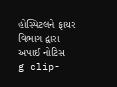હોસ્પિટલને ફાયર વિભાગ દ્વારા અપાઈ નોટિસ
g clip-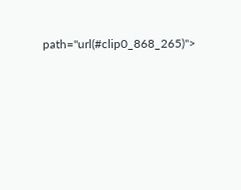path="url(#clip0_868_265)">